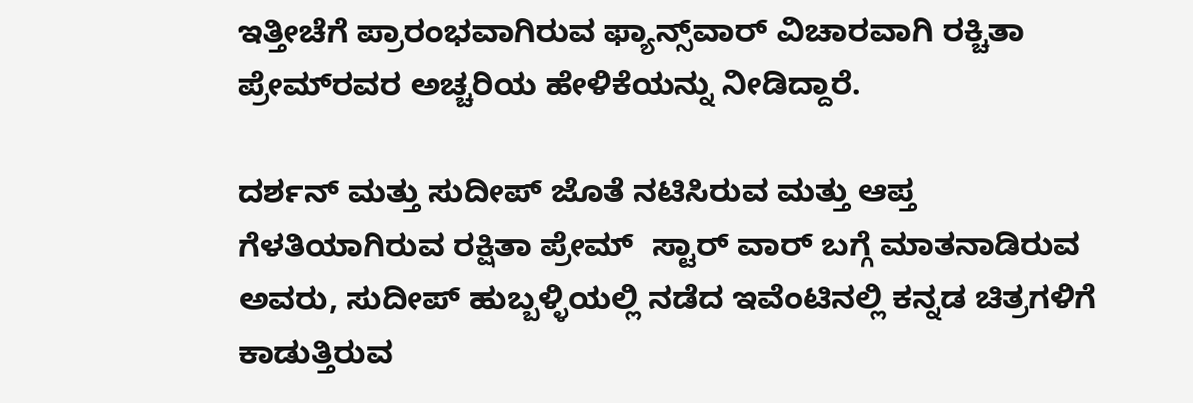ಇತ್ತೀಚೆಗೆ ಪ್ರಾರಂಭವಾಗಿರುವ ಫ್ಯಾನ್ಸ್‌ವಾರ್‌ ವಿಚಾರವಾಗಿ ರಕ್ಚಿತಾ ಪ್ರೇಮ್‌ರವರ ಅಚ್ಚರಿಯ ಹೇಳಿಕೆಯನ್ನು ನೀಡಿದ್ದಾರೆ.

ದರ್ಶನ್‌ ಮತ್ತು ಸುದೀಪ್‌ ಜೊತೆ ನಟಿಸಿರುವ ಮತ್ತು ಆಪ್ತ ಗೆಳತಿಯಾಗಿರುವ ರಕ್ಷಿತಾ ಪ್ರೇಮ್‌  ಸ್ಟಾರ್‌ ವಾರ್‌ ಬಗ್ಗೆ ಮಾತನಾಡಿರುವ ಅವರು, ಸುದೀಪ್‌ ಹುಬ್ಬಳ್ಳಿಯಲ್ಲಿ ನಡೆದ ಇವೆಂಟಿನಲ್ಲಿ ಕನ್ನಡ ಚಿತ್ರಗಳಿಗೆ ಕಾಡುತ್ತಿರುವ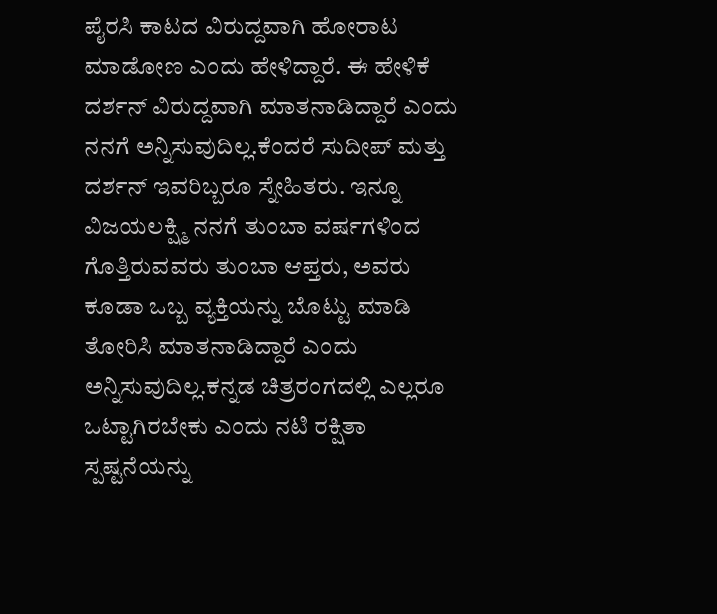ಪೈರಸಿ ಕಾಟದ ವಿರುದ್ದವಾಗಿ ಹೋರಾಟ ಮಾಡೋಣ ಎಂದು ಹೇಳಿದ್ದಾರೆ. ಈ ಹೇಳಿಕೆ ದರ್ಶನ್‌ ವಿರುದ್ದವಾಗಿ ಮಾತನಾಡಿದ್ದಾರೆ ಎಂದು ನನಗೆ ಅನ್ನಿಸುವುದಿಲ್ಲ.ಕೆಂದರೆ ಸುದೀಪ್‌ ಮತ್ತು ದರ್ಶನ್‌ ಇವರಿಬ್ಬರೂ ಸ್ನೇಹಿತರು. ಇನ್ನೂ ವಿಜಯಲಕ್ಷ್ಮಿ ನನಗೆ ತುಂಬಾ ವರ್ಷಗಳಿಂದ ಗೊತ್ತಿರುವವರು ತುಂಬಾ ಆಪ್ತರು, ಅವರು ಕೂಡಾ ಒಬ್ಬ ವ್ಯಕ್ತಿಯನ್ನು ಬೊಟ್ಟು ಮಾಡಿ ತೋರಿಸಿ ಮಾತನಾಡಿದ್ದಾರೆ ಎಂದು ಅನ್ನಿಸುವುದಿಲ್ಲ.ಕನ್ನಡ ಚಿತ್ರರಂಗದಲ್ಲಿ ಎಲ್ಲರೂ ಒಟ್ಟಾಗಿರಬೇಕು ಎಂದು ನಟಿ ರಕ್ಷಿತಾ ಸ್ಪಷ್ಟನೆಯನ್ನು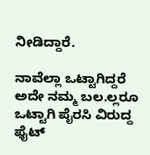ನೀಡಿದ್ದಾರೆ.

ನಾವೆಲ್ಲಾ ಒಟ್ಟಾಗಿದ್ದರೆ ಅದೇ ನಮ್ಮ ಬಲ.ಲ್ಲರೂ ಒಟ್ಟಾಗಿ ಪೈರಸಿ ವಿರುದ್ದ ಫೈಟ್‌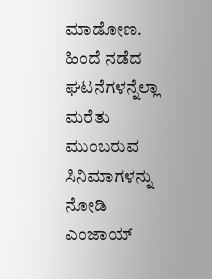ಮಾಡೋಣ. ಹಿಂದೆ ನಡೆದ ಘಟನೆಗಳನ್ನೆಲ್ಲಾ ಮರೆತು ಮುಂಬರುವ ಸಿನಿಮಾಗಳನ್ನು ನೋಡಿ ಎಂಜಾಯ್‌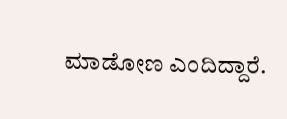ಮಾಡೋಣ ಎಂದಿದ್ದಾರೆ.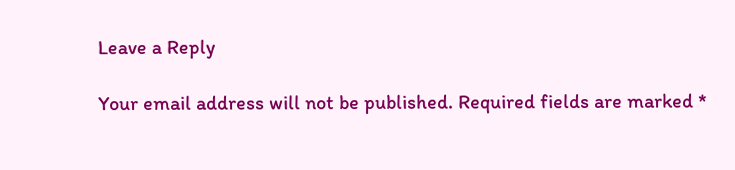Leave a Reply

Your email address will not be published. Required fields are marked *